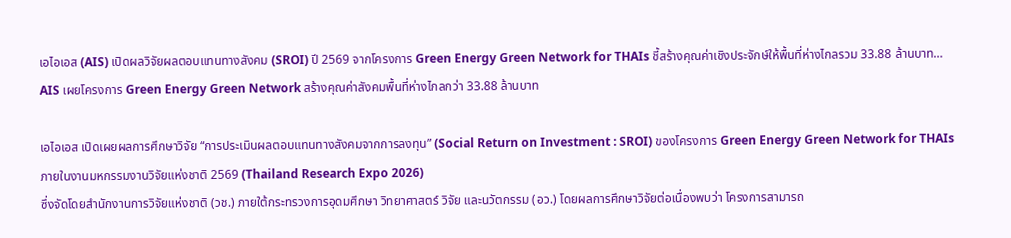เอไอเอส (AIS) เปิดผลวิจัยผลตอบแทนทางสังคม (SROI) ปี 2569 จากโครงการ Green Energy Green Network for THAIs ชี้สร้างคุณค่าเชิงประจักษ์ให้พื้นที่ห่างไกลรวม 33.88 ล้านบาท…
AIS เผยโครงการ Green Energy Green Network สร้างคุณค่าสังคมพื้นที่ห่างไกลกว่า 33.88 ล้านบาท

เอไอเอส เปิดเผยผลการศึกษาวิจัย “การประเมินผลตอบแทนทางสังคมจากการลงทุน” (Social Return on Investment : SROI) ของโครงการ Green Energy Green Network for THAIs ภายในงานมหกรรมงานวิจัยแห่งชาติ 2569 (Thailand Research Expo 2026)
ซึ่งจัดโดยสำนักงานการวิจัยแห่งชาติ (วช.) ภายใต้กระทรวงการอุดมศึกษา วิทยาศาสตร์ วิจัย และนวัตกรรม (อว.) โดยผลการศึกษาวิจัยต่อเนื่องพบว่า โครงการสามารถ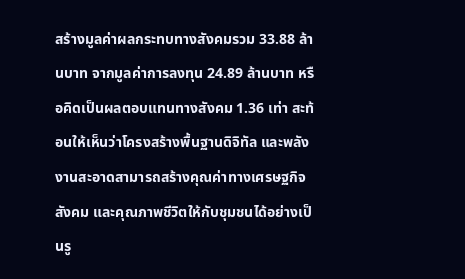สร้างมูลค่าผลกระทบทางสังคมรวม 33.88 ล้านบาท จากมูลค่าการลงทุน 24.89 ล้านบาท หรือคิดเป็นผลตอบแทนทางสังคม 1.36 เท่า สะท้อนให้เห็นว่าโครงสร้างพื้นฐานดิจิทัล และพลังงานสะอาดสามารถสร้างคุณค่าทางเศรษฐกิจ สังคม และคุณภาพชีวิตให้กับชุมชนได้อย่างเป็นรู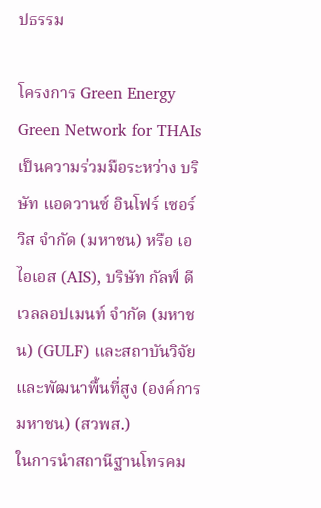ปธรรม

โครงการ Green Energy Green Network for THAIs เป็นความร่วมมือระหว่าง บริษัท แอดวานซ์ อินโฟร์ เซอร์วิส จำกัด (มหาชน) หรือ เอไอเอส (AIS), บริษัท กัลฟ์ ดีเวลลอปเมนท์ จำกัด (มหาชน) (GULF) และสถาบันวิจัย และพัฒนาพื้นที่สูง (องค์การมหาชน) (สวพส.)
ในการนำสถานีฐานโทรคม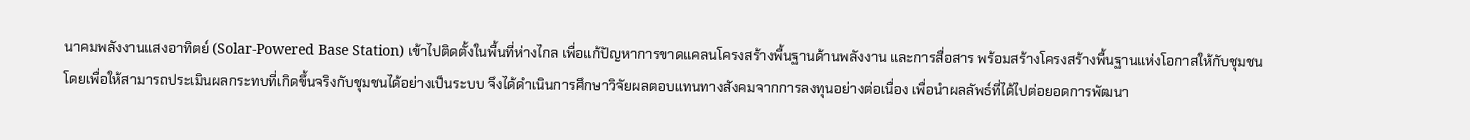นาคมพลังงานแสงอาทิตย์ (Solar-Powered Base Station) เข้าไปติดตั้งในพื้นที่ห่างไกล เพื่อแก้ปัญหาการขาดแคลนโครงสร้างพื้นฐานด้านพลังงาน และการสื่อสาร พร้อมสร้างโครงสร้างพื้นฐานแห่งโอกาสให้กับชุมชน
โดยเพื่อให้สามารถประเมินผลกระทบที่เกิดขึ้นจริงกับชุมชนได้อย่างเป็นระบบ จึงได้ดำเนินการศึกษาวิจัยผลตอบแทนทางสังคมจากการลงทุนอย่างต่อเนื่อง เพื่อนำผลลัพธ์ที่ได้ไปต่อยอดการพัฒนา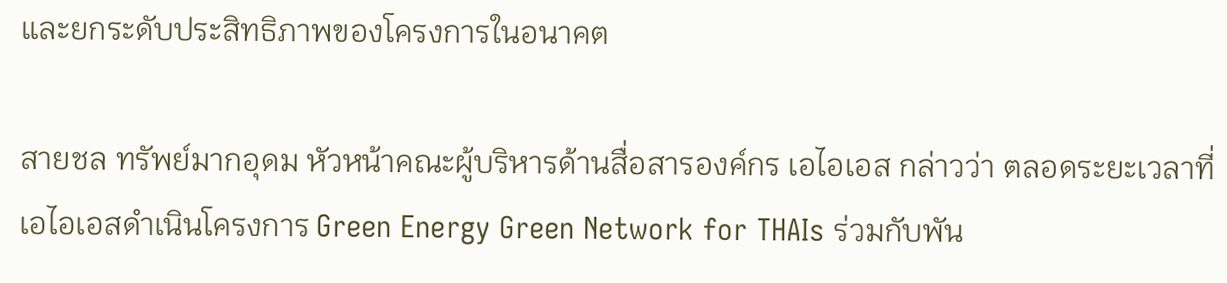และยกระดับประสิทธิภาพของโครงการในอนาคต

สายชล ทรัพย์มากอุดม หัวหน้าคณะผู้บริหารด้านสื่อสารองค์กร เอไอเอส กล่าวว่า ตลอดระยะเวลาที่เอไอเอสดำเนินโครงการ Green Energy Green Network for THAIs ร่วมกับพัน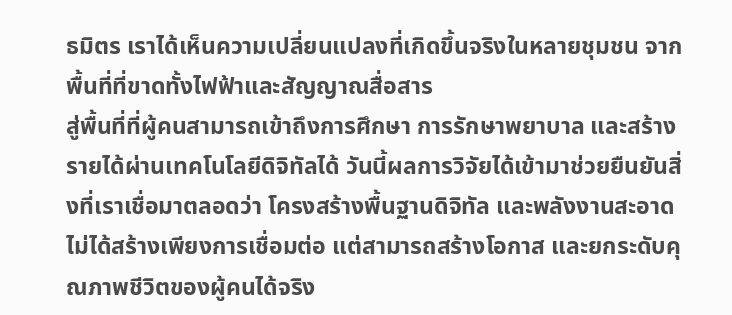ธมิตร เราได้เห็นความเปลี่ยนแปลงที่เกิดขึ้นจริงในหลายชุมชน จากพื้นที่ที่ขาดทั้งไฟฟ้าและสัญญาณสื่อสาร
สู่พื้นที่ที่ผู้คนสามารถเข้าถึงการศึกษา การรักษาพยาบาล และสร้างรายได้ผ่านเทคโนโลยีดิจิทัลได้ วันนี้ผลการวิจัยได้เข้ามาช่วยยืนยันสิ่งที่เราเชื่อมาตลอดว่า โครงสร้างพื้นฐานดิจิทัล และพลังงานสะอาดไม่ได้สร้างเพียงการเชื่อมต่อ แต่สามารถสร้างโอกาส และยกระดับคุณภาพชีวิตของผู้คนได้จริง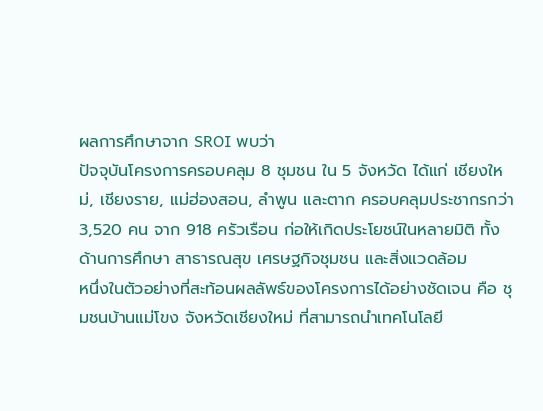ผลการศึกษาจาก SROI พบว่า
ปัจจุบันโครงการครอบคลุม 8 ชุมชน ใน 5 จังหวัด ได้แก่ เชียงใหม่, เชียงราย, แม่ฮ่องสอน, ลำพูน และตาก ครอบคลุมประชากรกว่า 3,520 คน จาก 918 ครัวเรือน ก่อให้เกิดประโยชน์ในหลายมิติ ทั้งด้านการศึกษา สาธารณสุข เศรษฐกิจชุมชน และสิ่งแวดล้อม
หนึ่งในตัวอย่างที่สะท้อนผลลัพธ์ของโครงการได้อย่างชัดเจน คือ ชุมชนบ้านแม่โขง จังหวัดเชียงใหม่ ที่สามารถนำเทคโนโลยี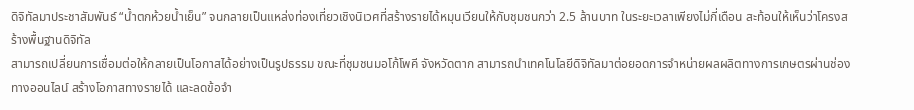ดิจิทัลมาประชาสัมพันธ์ “น้ำตกห้วยน้ำเย็น” จนกลายเป็นแหล่งท่องเที่ยวเชิงนิเวศที่สร้างรายได้หมุนเวียนให้กับชุมชนกว่า 2.5 ล้านบาท ในระยะเวลาเพียงไม่กี่เดือน สะท้อนให้เห็นว่าโครงสร้างพื้นฐานดิจิทัล
สามารถเปลี่ยนการเชื่อมต่อให้กลายเป็นโอกาสได้อย่างเป็นรูปธรรม ขณะที่ชุมชนมอโก้โพคี จังหวัดตาก สามารถนำเทคโนโลยีดิจิทัลมาต่อยอดการจำหน่ายผลผลิตทางการเกษตรผ่านช่องทางออนไลน์ สร้างโอกาสทางรายได้ และลดข้อจำ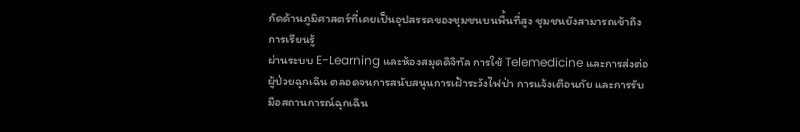กัดด้านภูมิศาสตร์ที่เคยเป็นอุปสรรคของชุมชนบนพื้นที่สูง ชุมชนยังสามารถเข้าถึงการเรียนรู้
ผ่านระบบ E-Learning และห้องสมุดดิจิทัล การใช้ Telemedicine และการส่งต่อผู้ป่วยฉุกเฉิน ตลอดจนการสนับสนุนการเฝ้าระวังไฟป่า การแจ้งเตือนภัย และการรับมือสถานการณ์ฉุกเฉิน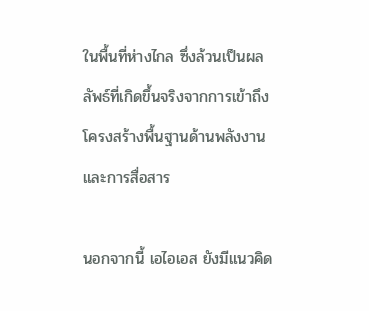ในพื้นที่ห่างไกล ซึ่งล้วนเป็นผลลัพธ์ที่เกิดขึ้นจริงจากการเข้าถึงโครงสร้างพื้นฐานด้านพลังงาน และการสื่อสาร

นอกจากนี้ เอไอเอส ยังมีแนวคิด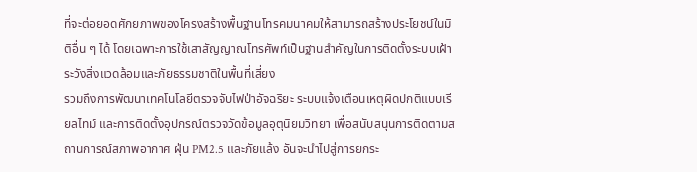ที่จะต่อยอดศักยภาพของโครงสร้างพื้นฐานโทรคมนาคมให้สามารถสร้างประโยชน์ในมิติอื่น ๆ ได้ โดยเฉพาะการใช้เสาสัญญาณโทรศัพท์เป็นฐานสำคัญในการติดตั้งระบบเฝ้าระวังสิ่งแวดล้อมและภัยธรรมชาติในพื้นที่เสี่ยง
รวมถึงการพัฒนาเทคโนโลยีตรวจจับไฟป่าอัจฉริยะ ระบบแจ้งเตือนเหตุผิดปกติแบบเรียลไทม์ และการติดตั้งอุปกรณ์ตรวจวัดข้อมูลอุตุนิยมวิทยา เพื่อสนับสนุนการติดตามสถานการณ์สภาพอากาศ ฝุ่น PM2.5 และภัยแล้ง อันจะนำไปสู่การยกระ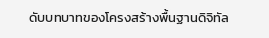ดับบทบาทของโครงสร้างพื้นฐานดิจิทัล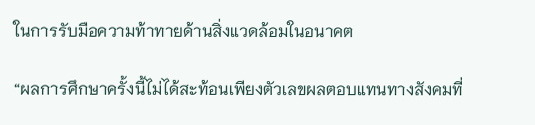ในการรับมือความท้าทายด้านสิ่งแวดล้อมในอนาคต

“ผลการศึกษาครั้งนี้ไม่ได้สะท้อนเพียงตัวเลขผลตอบแทนทางสังคมที่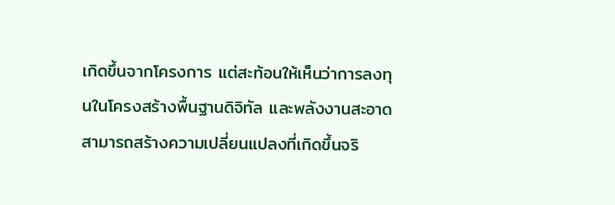เกิดขึ้นจากโครงการ แต่สะท้อนให้เห็นว่าการลงทุนในโครงสร้างพื้นฐานดิจิทัล และพลังงานสะอาดสามารถสร้างความเปลี่ยนแปลงที่เกิดขึ้นจริ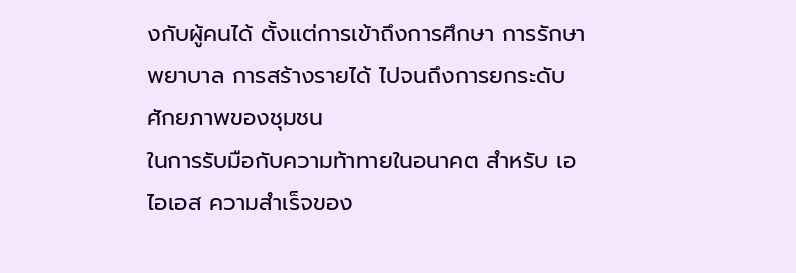งกับผู้คนได้ ตั้งแต่การเข้าถึงการศึกษา การรักษาพยาบาล การสร้างรายได้ ไปจนถึงการยกระดับศักยภาพของชุมชน
ในการรับมือกับความท้าทายในอนาคต สำหรับ เอไอเอส ความสำเร็จของ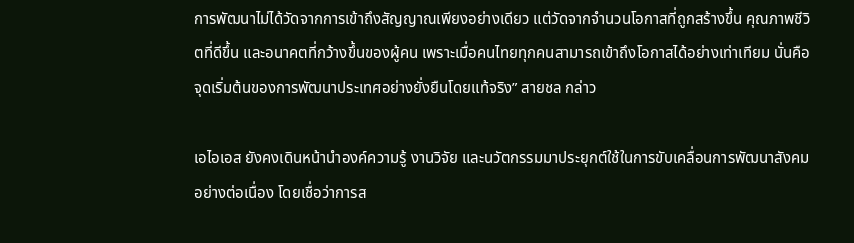การพัฒนาไม่ได้วัดจากการเข้าถึงสัญญาณเพียงอย่างเดียว แต่วัดจากจำนวนโอกาสที่ถูกสร้างขึ้น คุณภาพชีวิตที่ดีขึ้น และอนาคตที่กว้างขึ้นของผู้คน เพราะเมื่อคนไทยทุกคนสามารถเข้าถึงโอกาสได้อย่างเท่าเทียม นั่นคือจุดเริ่มต้นของการพัฒนาประเทศอย่างยั่งยืนโดยแท้จริง” สายชล กล่าว

เอไอเอส ยังคงเดินหน้านำองค์ความรู้ งานวิจัย และนวัตกรรมมาประยุกต์ใช้ในการขับเคลื่อนการพัฒนาสังคมอย่างต่อเนื่อง โดยเชื่อว่าการส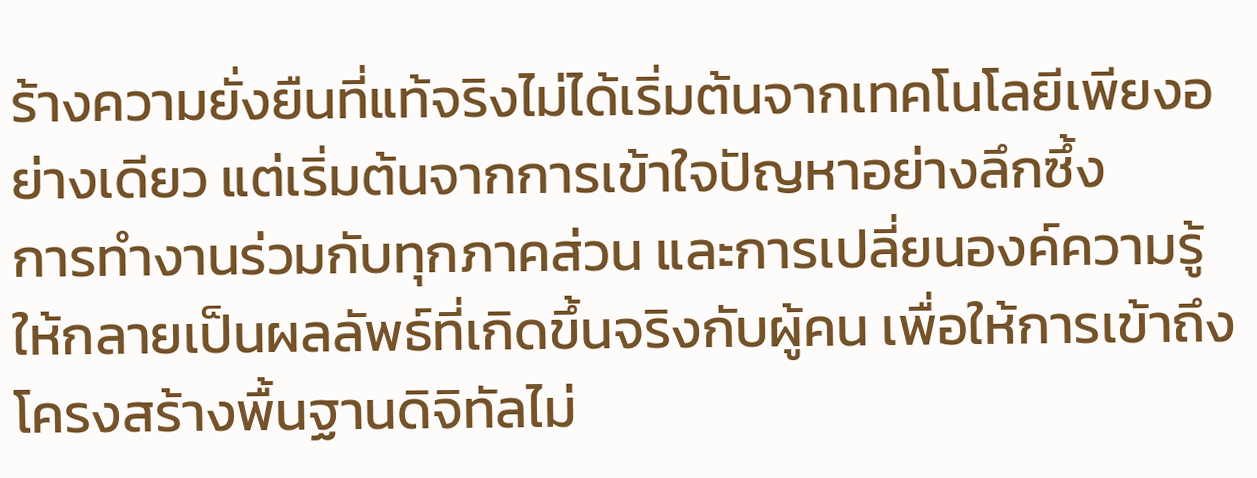ร้างความยั่งยืนที่แท้จริงไม่ได้เริ่มต้นจากเทคโนโลยีเพียงอย่างเดียว แต่เริ่มต้นจากการเข้าใจปัญหาอย่างลึกซึ้ง
การทำงานร่วมกับทุกภาคส่วน และการเปลี่ยนองค์ความรู้ให้กลายเป็นผลลัพธ์ที่เกิดขึ้นจริงกับผู้คน เพื่อให้การเข้าถึงโครงสร้างพื้นฐานดิจิทัลไม่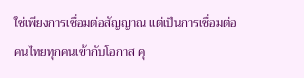ใช่เพียงการเชื่อมต่อสัญญาณ แต่เป็นการเชื่อมต่อคนไทยทุกคนเข้ากับโอกาส คุ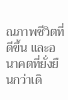ณภาพชีวิตที่ดีขึ้น และอนาคตที่ยั่งยืนกว่าเดิ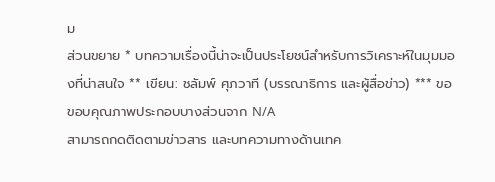ม
ส่วนขยาย * บทความเรื่องนี้น่าจะเป็นประโยชน์สำหรับการวิเคราะห์ในมุมมองที่น่าสนใจ ** เขียน: ชลัมพ์ ศุภวาที (บรรณาธิการ และผู้สื่อข่าว) *** ขอขอบคุณภาพประกอบบางส่วนจาก N/A
สามารถกดติดตามข่าวสาร และบทความทางด้านเทค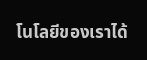โนโลยีของเราได้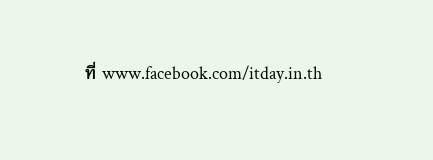ที่ www.facebook.com/itday.in.th